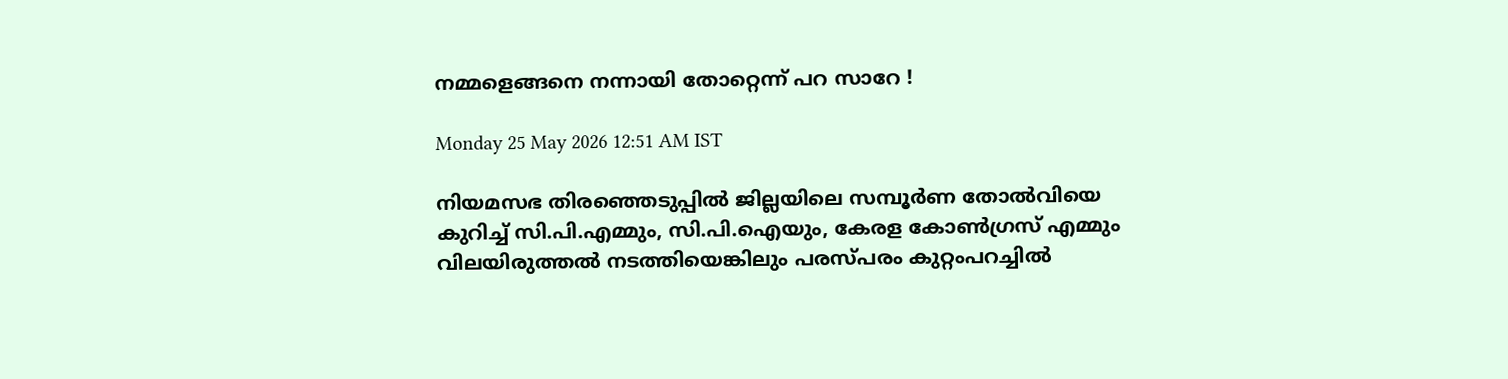നമ്മളെങ്ങനെ നന്നായി തോറ്റെന്ന് പറ സാറേ !

Monday 25 May 2026 12:51 AM IST

നിയമസഭ തിരഞ്ഞെടുപ്പിൽ ജില്ലയിലെ സമ്പൂർണ തോൽവിയെ കുറിച്ച് സി.പി.എമ്മും, സി.പി.ഐയും, കേരള കോൺഗ്രസ് എമ്മും വിലയിരുത്തൽ നടത്തിയെങ്കിലും പരസ്പരം കുറ്റംപറച്ചിൽ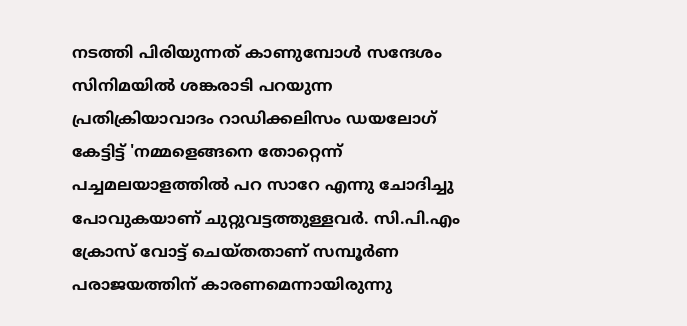നടത്തി പിരി‌യുന്നത് കാണുമ്പോൾ സന്ദേശം സിനിമയിൽ ശങ്കരാടി പറയുന്ന പ്രതിക്രിയാവാദം റാഡിക്കലിസം ഡയലോഗ് കേട്ടിട്ട് 'നമ്മളെങ്ങനെ തോറ്റെന്ന് പച്ചമലയാളത്തിൽ പറ സാറേ എന്നു ചോദിച്ചു പോവുകയാണ് ചുറ്റുവട്ടത്തുള്ളവർ. സി.പി.എം ക്രോസ് വോട്ട് ചെയ്തതാണ് സമ്പൂർണ പരാജയത്തിന് കാരണമെന്നായിരുന്നു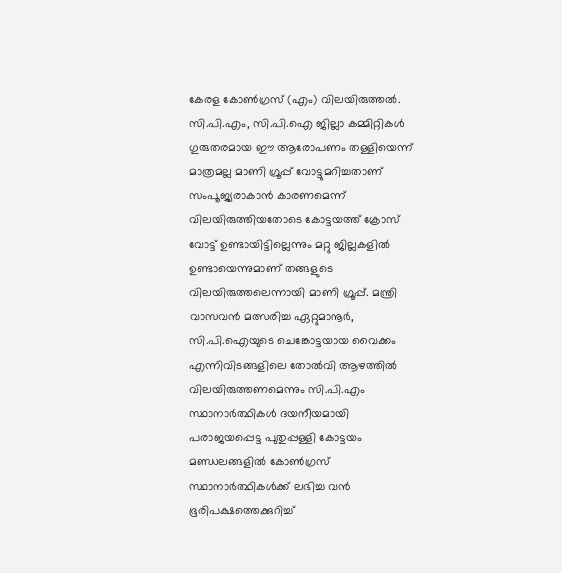കേരള കോൺഗ്രസ് (എം) വിലയിരുത്തൽ. സി.പി.എം, സി.പി.ഐ ജില്ലാ കമ്മിറ്റികൾ ഗുരുതരമായ ഈ ആരോപണം തള്ളിയെന്ന് മാത്രമല്ല മാണി ഗ്രൂപ്പ് വോട്ടുമറിച്ചതാണ് സംപൂജ്യരാകാൻ കാരണമെന്ന് വിലയിരുത്തിയതോടെ കോട്ടയത്ത് ക്രോസ് വോട്ട് ഉണ്ടായിട്ടില്ലെന്നും മറ്റു ജില്ലകളിൽ ഉണ്ടായെന്നുമാണ് തങ്ങളുടെ വിലയിരുത്തലെന്നായി മാണി ഗ്രൂപ്പ്. മന്ത്രി വാസവൻ മത്സരിച്ച ഏറ്റുമാനൂർ, സി.പി.ഐയുടെ ചെങ്കോട്ടയായ വൈക്കം എന്നിവിടങ്ങളിലെ തോൽവി ആഴത്തിൽ വിലയിരുത്തണമെന്നും സി.പി.എം സ്ഥാനാർത്ഥികൾ ദയനീയമായി പരാജയപ്പെട്ട പുതുപ്പള്ളി കോട്ടയം മണ്ഡലങ്ങളിൽ കോൺഗ്രസ് സ്ഥാനാർത്ഥികൾക്ക് ലഭിച്ച വൻ ഭൂരിപക്ഷത്തെക്കുറിച്ച്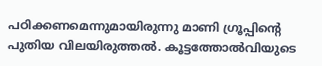പഠിക്കണമെന്നുമായിരുന്നു മാണി ഗ്രൂപ്പിന്റെ പുതിയ വിലയിരുത്തൽ. കൂട്ടത്തോൽവിയുടെ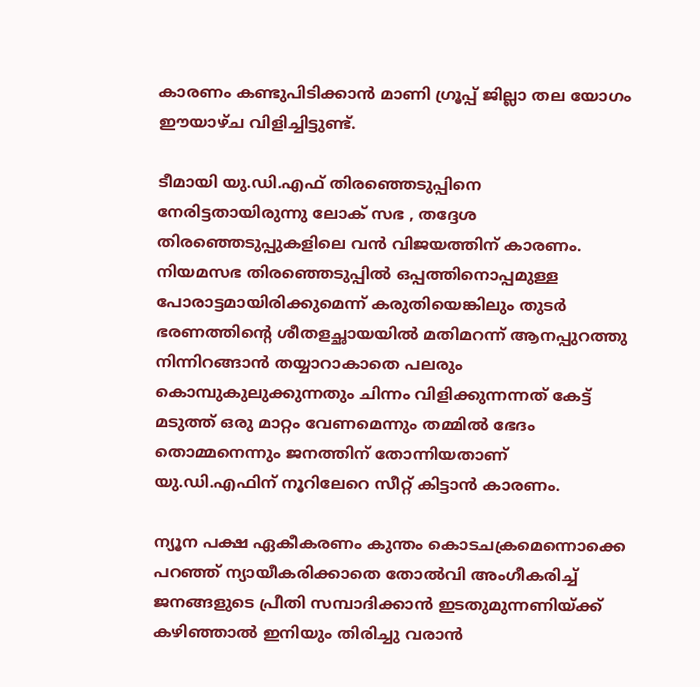കാരണം കണ്ടുപിടിക്കാൻ മാണി ഗ്രൂപ്പ് ജില്ലാ തല യോഗം ഈയാഴ്ച വിളിച്ചിട്ടുണ്ട്.

ടീമായി യു.ഡി.എഫ് തിരഞ്ഞെടുപ്പിനെ നേരിട്ടതായിരുന്നു ലോക് സഭ , തദ്ദേശ തിരഞ്ഞെടുപ്പുകളിലെ വൻ വിജയത്തിന് കാരണം. നിയമസഭ തിരഞ്ഞെടുപ്പിൽ ഒപ്പത്തിനൊപ്പമുള്ള പോരാട്ടമായിരിക്കുമെന്ന് കരുതിയെങ്കിലും തുടർ ഭരണത്തിന്റെ ശീതളച്ഛായയിൽ മതിമറന്ന് ആനപ്പുറത്തു നിന്നിറങ്ങാൻ തയ്യാറാകാതെ പലരും കൊമ്പുകുലുക്കുന്നതും ചിന്നം വിളിക്കുന്നന്നത് കേട്ട് മടുത്ത് ഒരു മാറ്റം വേണമെന്നും തമ്മിൽ ഭേദം തൊമ്മനെന്നും ജനത്തിന് തോന്നിയതാണ് യു.ഡി.എഫിന് നൂറിലേറെ സീറ്റ് കിട്ടാൻ കാരണം.

ന്യൂന പക്ഷ ഏകീകരണം കുന്തം കൊടചക്രമെന്നൊക്കെ പറഞ്ഞ് ന്യായീകരിക്കാതെ തോൽവി അംഗീകരിച്ച് ജനങ്ങളുടെ പ്രീതി സമ്പാദിക്കാൻ ഇടതുമുന്നണിയ്ക്ക് കഴിഞ്ഞാൽ ഇനിയും തിരിച്ചു വരാൻ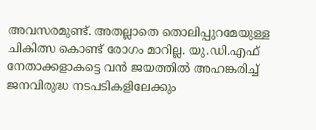അവസരമുണ്ട്. അതല്ലാതെ തൊലിപ്പുറമേയുള്ള ചികിത്സ കൊണ്ട് രോഗം മാറില്ല. യു.ഡി.എഫ് നേതാക്കളാകട്ടെ വൻ ജയത്തിൽ അഹങ്കരിച്ച് ജനവിരുദ്ധ നടപടികളിലേക്കും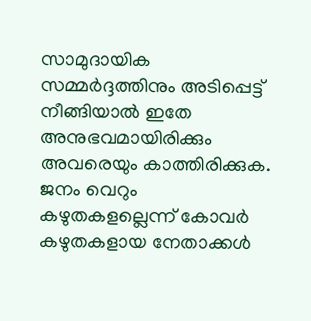സാമുദായിക സമ്മർദ്ദത്തിനും അടിപ്പെട്ട് നീങ്ങിയാൽ ഇതേ അനുഭവമായിരിക്കും അവരെയും കാത്തിരിക്കുക. ജനം വെറും കഴുതകളല്ലെന്ന് കോവർ കഴുതകളായ നേതാക്കൾ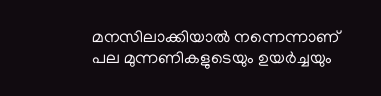മനസിലാക്കിയാൽ നന്നെന്നാണ് പല മുന്നണികളുടെയും ഉയർച്ചയും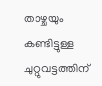താഴ്ചയും കണ്ടിട്ടുള്ള ചുറ്റുവട്ടത്തിന്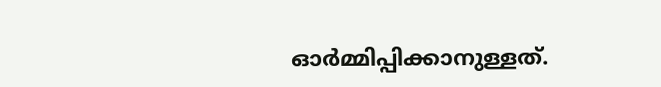ഓർമ്മിപ്പിക്കാനുള്ളത്.